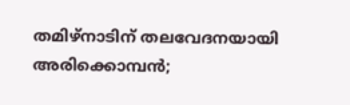തമിഴ്‌നാടിന് തലവേദനയായി അരിക്കൊമ്പൻ;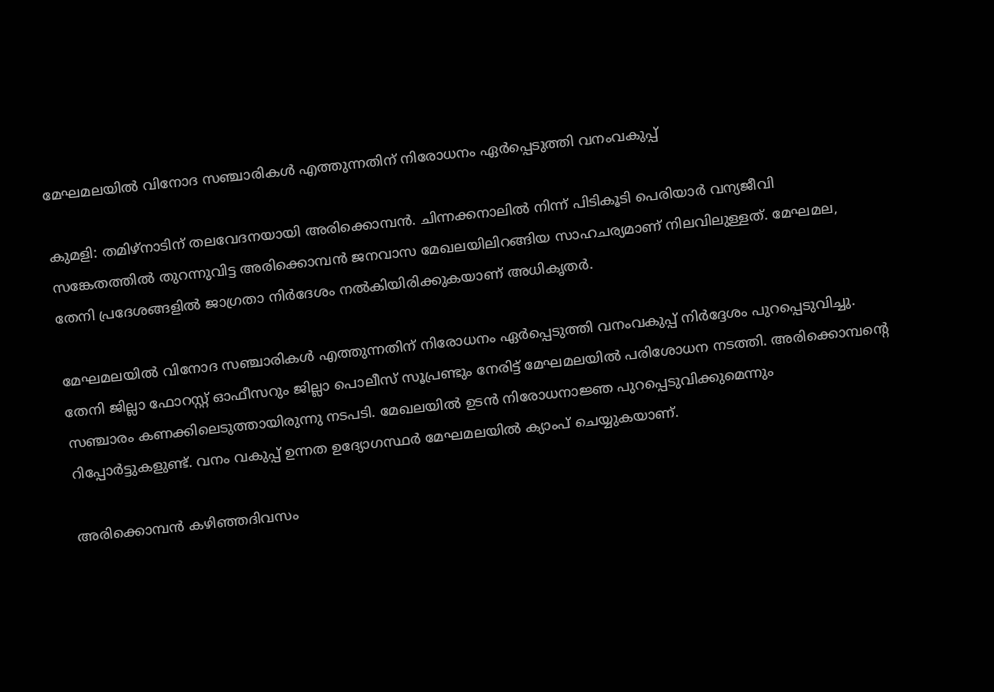മേഘമലയിൽ വിനോദ സഞ്ചാരികൾ എത്തുന്നതിന് നിരോധനം ഏർപ്പെടുത്തി വനംവകുപ്പ്

കുമളി: തമിഴ്‌നാടിന് തലവേദനയായി അരിക്കൊമ്പൻ. ചിന്നക്കനാലിൽ നിന്ന് പിടികൂടി പെരിയാർ വന്യജീവി സങ്കേതത്തിൽ തുറന്നുവിട്ട അരിക്കൊമ്പൻ ജനവാസ മേഖലയിലിറങ്ങിയ സാഹചര്യമാണ് നിലവിലുള്ളത്. മേഘമല, തേനി പ്രദേശങ്ങളിൽ ജാഗ്രതാ നിർദേശം നൽകിയിരിക്കുകയാണ് അധികൃതർ.

മേഘമലയിൽ വിനോദ സഞ്ചാരികൾ എത്തുന്നതിന് നിരോധനം ഏർപ്പെടുത്തി വനംവകുപ്പ് നിർദ്ദേശം പുറപ്പെടുവിച്ചു. തേനി ജില്ലാ ഫോറസ്റ്റ് ഓഫീസറും ജില്ലാ പൊലീസ് സൂപ്രണ്ടും നേരിട്ട് മേഘമലയിൽ പരിശോധന നടത്തി. അരിക്കൊമ്പന്റെ സഞ്ചാരം കണക്കിലെടുത്തായിരുന്നു നടപടി. മേഖലയിൽ ഉടൻ നിരോധനാജ്ഞ പുറപ്പെടുവിക്കുമെന്നും റിപ്പോർട്ടുകളുണ്ട്. വനം വകുപ്പ് ഉന്നത ഉദ്യോഗസ്ഥർ മേഘമലയിൽ ക്യാംപ് ചെയ്യുകയാണ്.

അരിക്കൊമ്പൻ കഴിഞ്ഞദിവസം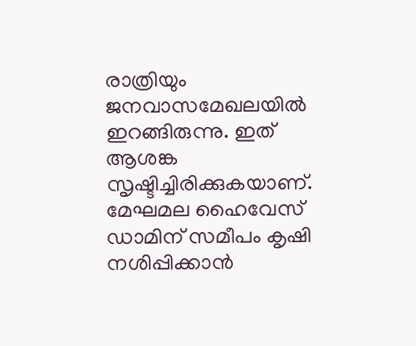രാത്രിയും ജനവാസമേഖലയിൽ ഇറങ്ങിരുന്നു. ഇത് ആശങ്ക സൃഷ്ടിച്ചിരിക്കുകയാണ്. മേഘമല ഹൈവേസ് ഡാമിന് സമീപം കൃഷി നശിപ്പിക്കാൻ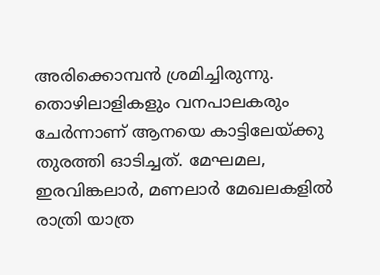അരിക്കൊമ്പൻ ശ്രമിച്ചിരുന്നു. തൊഴിലാളികളും വനപാലകരും ചേർന്നാണ് ആനയെ കാട്ടിലേയ്ക്കു തുരത്തി ഓടിച്ചത്. മേഘമല, ഇരവിങ്കലാർ, മണലാർ മേഖലകളിൽ രാത്രി യാത്ര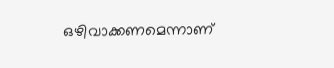ഒഴിവാക്കണമെന്നാണ്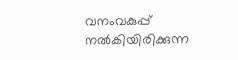വനംവകുപ്പ് നൽകിയിരിക്കുന്ന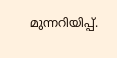മുന്നറിയിപ്പ്.